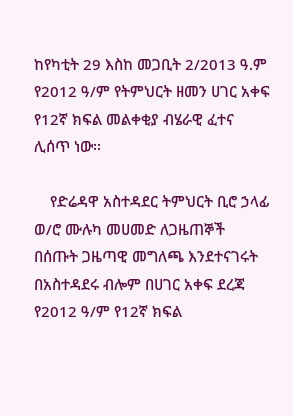ከየካቲት 29 እስከ መጋቢት 2/2013 ዓ.ም የ2012 ዓ/ም የትምህርት ዘመን ሀገር አቀፍ የ12ኛ ክፍል መልቀቂያ ብሄራዊ ፈተና ሊሰጥ ነው፡፡

    የድሬዳዋ አስተዳደር ትምህርት ቢሮ ኃላፊ ወ/ሮ ሙሉካ መሀመድ ለጋዜጠኞች በሰጡት ጋዜጣዊ መግለጫ እንደተናገሩት በአስተዳደሩ ብሎም በሀገር አቀፍ ደረጃ የ2012 ዓ/ም የ12ኛ ክፍል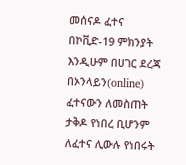መሰናዶ ፈተና በኮቪድ-19 ምክንያት እንዲሁም በሀገር ደረጃ በኦንላይን(online) ፈተናውን ለመስጠት ታቅዶ የነበረ ቢሆንም ለፈተና ሊውሉ የነበሩት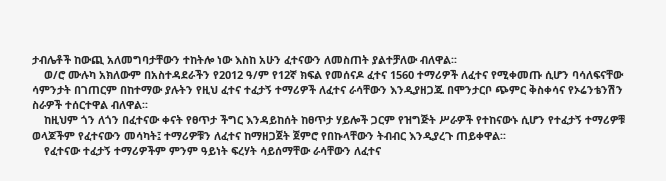ታብሌቶች ከውጪ አለመግባታቸውን ተከትሎ ነው እስከ አሁን ፈተናውን ለመስጠት ያልተቻለው ብለዋል፡፡
    ወ/ሮ ሙሉካ አክለውም በአስተዳደራችን የ2012 ዓ/ም የ12ኛ ክፍል የመሰናዶ ፈተና 1560 ተማሪዎች ለፈተና የሚቀመጡ ሲሆን ባሳለፍናቸው ሳምንታት በገጠርም በከተማው ያሉትን የዚህ ፈተና ተፈታኝ ተማሪዎች ለፈተና ራሳቸውን እንዲያዘጋጁ በሞንታርቦ ጭምር ቅስቀሳና የኦሬንቴንሽን ስራዎች ተሰርተዋል ብለዋል፡፡
    ከዚህም ጎን ለጎን በፈተናው ቀናት የፀጥታ ችግር እንዳይከሰት ከፀጥታ ሃይሎች ጋርም የዝግጅት ሥራዎች የተከናውኑ ሲሆን የተፈታኝ ተማሪዎቹ ወላጆችም የፈተናውን መሳካት፤ ተማሪዎቹን ለፈተና ከማዘጋጀት ጀምሮ የበኩላቸውን ትብብር እንዲያረጉ ጠይቀዋል፡፡
    የፈተናው ተፈታኝ ተማሪዎችም ምንም ዓይነት ፍረሃት ሳይሰማቸው ራሳቸውን ለፈተና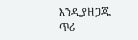እንዲያዘጋጁ ጥሪ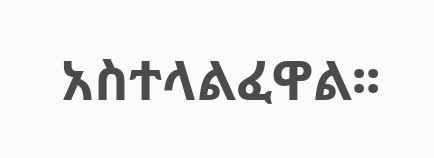አስተላልፈዋል፡፡